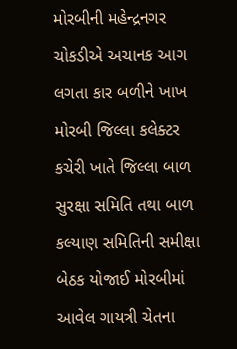મોરબીની મહેન્દ્રનગર ચોકડીએ અચાનક આગ લગતા કાર બળીને ખાખ મોરબી જિલ્લા કલેક્ટર કચેરી ખાતે જિલ્લા બાળ સુરક્ષા સમિતિ તથા બાળ કલ્યાણ સમિતિની સમીક્ષા બેઠક યોજાઈ મોરબીમાં આવેલ ગાયત્રી ચેતના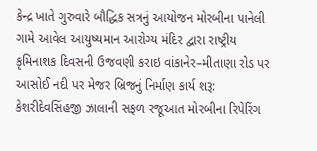કેન્દ્ર ખાતે ગુરુવારે બૌદ્ધિક સત્રનું આયોજન મોરબીના પાનેલી ગામે આવેલ આયુષ્યમાન આરોગ્ય મંદિર દ્વારા રાષ્ટ્રીય કૃમિનાશક દિવસની ઉજવણી કરાઇ વાંકાનેર–મીતાણા રોડ પર આસોઈ નદી પર મેજર બ્રિજનું નિર્માણ કાર્ય શરૂ: કેશરીદેવસિંહજી ઝાલાની સફળ રજૂઆત મોરબીના રિપેરિંગ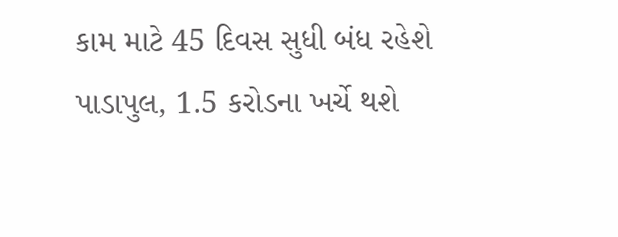કામ માટે 45 દિવસ સુધી બંધ રહેશે પાડાપુલ, 1.5 કરોડના ખર્ચે થશે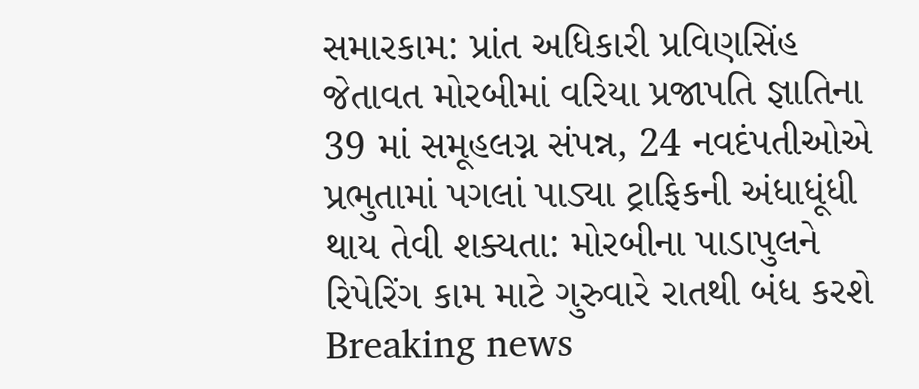સમારકામ: પ્રાંત અધિકારી પ્રવિણસિંહ જેતાવત મોરબીમાં વરિયા પ્રજાપતિ જ્ઞાતિના 39 માં સમૂહલગ્ન સંપન્ન, 24 નવદંપતીઓએ પ્રભુતામાં પગલાં પાડ્યા ટ્રાફિકની અંધાધૂંધી થાય તેવી શક્યતા: મોરબીના પાડાપુલને રિપેરિંગ કામ માટે ગુરુવારે રાતથી બંધ કરશે
Breaking news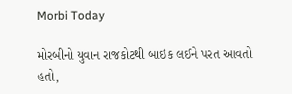Morbi Today

મોરબીનો યુવાન રાજકોટથી બાઇક લઈને પરત આવતો હતો,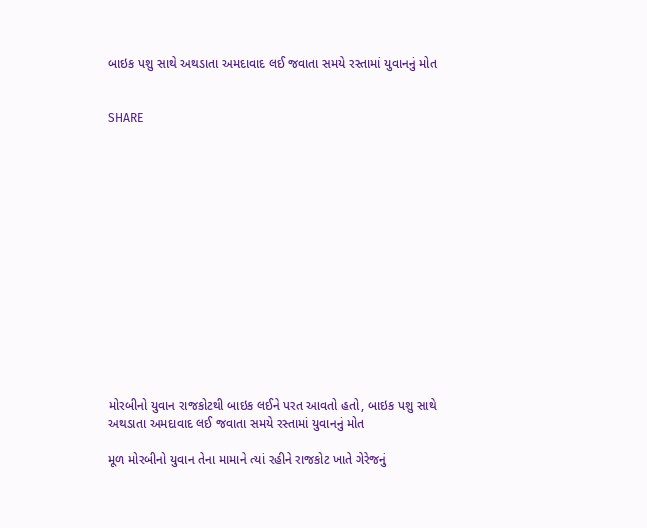બાઇક પશુ સાથે અથડાતા અમદાવાદ લઈ જવાતા સમયે રસ્તામાં યુવાનનું મોત


SHARE















મોરબીનો યુવાન રાજકોટથી બાઇક લઈને પરત આવતો હતો, બાઇક પશુ સાથે અથડાતા અમદાવાદ લઈ જવાતા સમયે રસ્તામાં યુવાનનું મોત

મૂળ મોરબીનો યુવાન તેના મામાને ત્યાં રહીને રાજકોટ ખાતે ગેરેજનું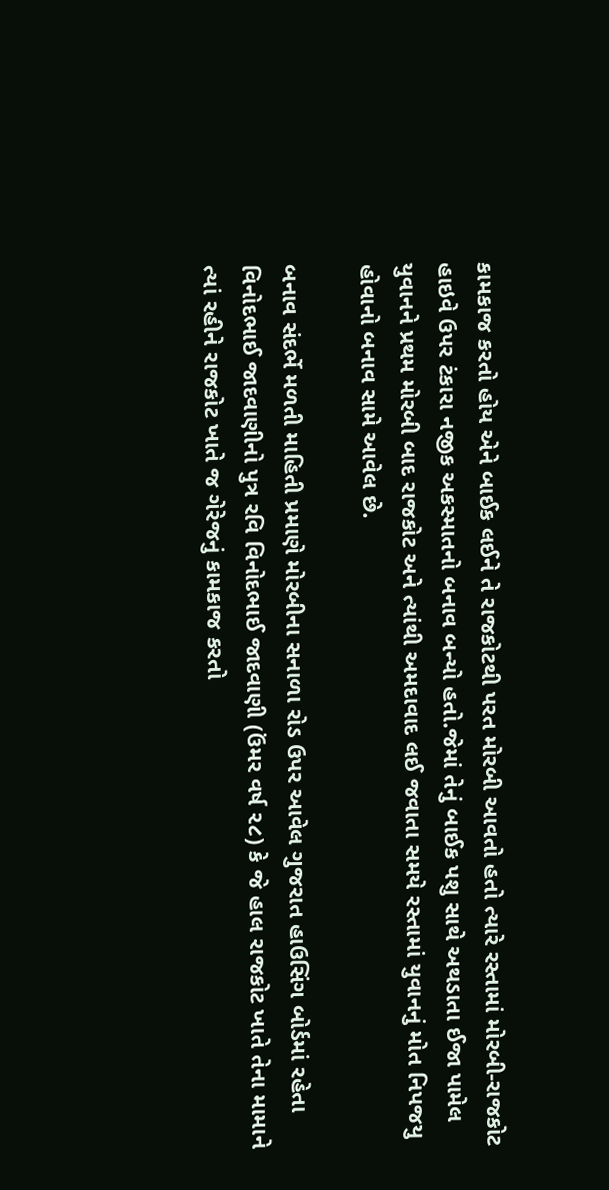કામકાજ કરતો હોય એને બાઈક લઈને તે રાજકોટથી પરત મોરબી આવતો હતો ત્યારે રસ્તામાં મોરબી-રાજકોટ હાઇવે ઉપર ટંકારા નજીક અકસ્માતનો બનાવ બન્યો હતો.જેમાં તેનું બાઈક પશુ સાથે અથડાતા ઈજા પામેલ યુવાનને પ્રથમ મોરબી બાદ રાજકોટ અને ત્યાંથી અમદાવાદ લઈ જવાતા સમયે રસ્તામાં યુવાનનું મોત નિપજયુ હોવાનો બનાવ સામે આવેલ છે.

બનાવ સંદર્ભે મળતી માહિતી પ્રમાણે મોરબીના સનાળા રોડ ઉપર આવેલ ગુજરાત હાઉસિંગ બોર્ડમાં રહેતા વિનોદભાઈ જાદવાણીનો પુત્ર રવિ વિનોદભાઈ જાદવાણી (ઉંમર વર્ષ ૨૮) કે જે હાલ રાજકોટ ખાતે તેના મામાને ત્યાં રહીને રાજકોટ ખાતે જ ગેરેજનું કામકાજ કરતો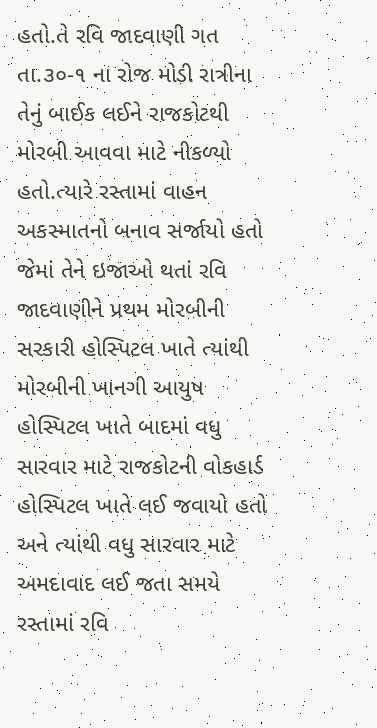હતો.તે રવિ જાદવાણી ગત તા.૩૦-૧ ના રોજ મોડી રાત્રીના તેનું બાઈક લઈને રાજકોટથી મોરબી આવવા માટે નીકળ્યો હતો.ત્યારે રસ્તામાં વાહન અકસ્માતનો બનાવ સર્જાયો હતો જેમાં તેને ઇજાઓ થતાં રવિ જાદવાણીને પ્રથમ મોરબીની સરકારી હોસ્પિટલ ખાતે ત્યાંથી મોરબીની ખાનગી આયુષ હોસ્પિટલ ખાતે બાદમાં વધુ સારવાર માટે રાજકોટની વોકહાર્ડ હોસ્પિટલ ખાતે લઈ જવાયો હતો અને ત્યાંથી વધુ સારવાર માટે અમદાવાદ લઈ જતા સમયે રસ્તામાં રવિ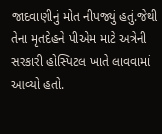જાદવાણીનું મોત નીપજ્યું હતું.જેથી તેના મૃતદેહને પીએમ માટે અત્રેની સરકારી હોસ્પિટલ ખાતે લાવવામાં આવ્યો હતો.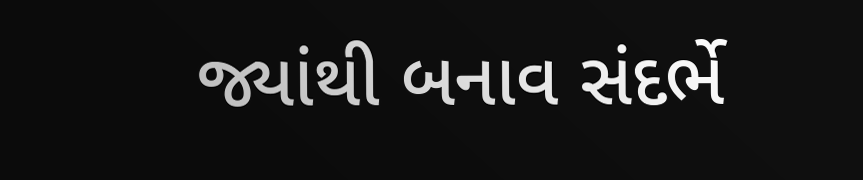જ્યાંથી બનાવ સંદર્ભે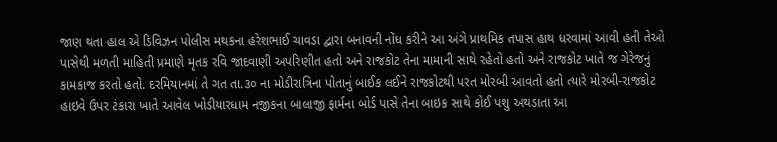જાણ થતા હાલ એ ડિવિઝન પોલીસ મથકના હરેશભાઈ ચાવડા દ્વારા બનાવની નોંધ કરીને આ અંગે પ્રાથમિક તપાસ હાથ ધરવામાં આવી હતી તેઓ પાસેથી મળતી માહિતી પ્રમાણે મૃતક રવિ જાદવાણી અપરિણીત હતો અને રાજકોટ તેના મામાની સાથે રહેતો હતો અને રાજકોટ ખાતે જ ગેરેજનું કામકાજ કરતો હતો. દરમિયાનમાં તે ગત તા.૩૦ ના મોડીરાત્રિના પોતાનું બાઈક લઈને રાજકોટથી પરત મોરબી આવતો હતો ત્યારે મોરબી-રાજકોટ હાઇવે ઉપર ટંકારા ખાતે આવેલ ખોડીયારધામ નજીકના બાલાજી ફાર્મના બોર્ડ પાસે તેના બાઇક સાથે કોઈ પશુ અથડાતા આ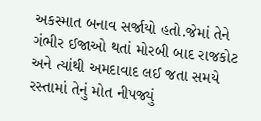અકસ્માત બનાવ સર્જાયો હતો.જેમાં તેને ગંભીર ઈજાઓ થતાં મોરબી બાદ રાજકોટ અને ત્યાંથી અમદાવાદ લઈ જતા સમયે રસ્તામાં તેનું મોત નીપજ્યું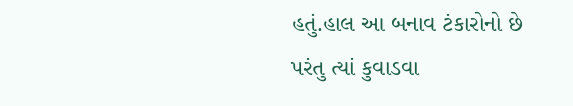હતું.હાલ આ બનાવ ટંકારોનો છે પરંતુ ત્યાં કુવાડવા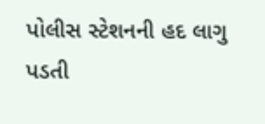પોલીસ સ્ટેશનની હદ લાગુ પડતી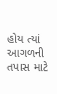હોય ત્યાં આગળની તપાસ માટે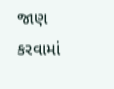જાણ કરવામાં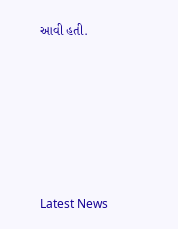આવી હતી.






Latest News